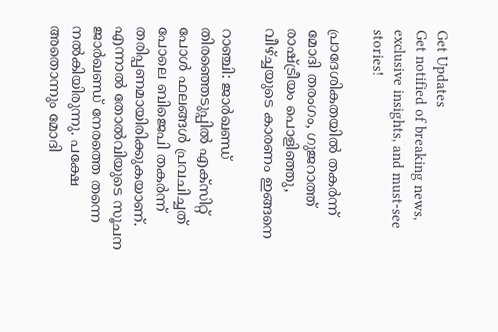Get Updates
Get notified of breaking news, exclusive insights, and must-see stories!

പ്രാദേശികതയില്‍ തകര്‍ന്ന് മോദി തരംഗം, ഗുജറാത്ത് രാഷ്ട്രീയം പൊളിഞ്ഞു, വീഴ്ച്ചയുടെ കാരണം ഇങ്ങനെ

റാഞ്ചി: ജാര്‍ഖണ്ഡ് തിരഞ്ഞെടുപ്പില്‍ എക്‌സിറ്റ് പോള്‍ ഫലങ്ങള്‍ പ്രവചിച്ചത് പോലെ ബിജെപി തകര്‍ന്ന് തരിപ്പണമായിരിക്കുകയാണ്. എന്നാല്‍ തോല്‍വിയുടെ സൂചന ജാര്‍ഖണ്ഡ് നേരത്തെ തന്നെ നല്‍കിയിരുന്നു. പക്ഷേ അതൊന്നും മോദി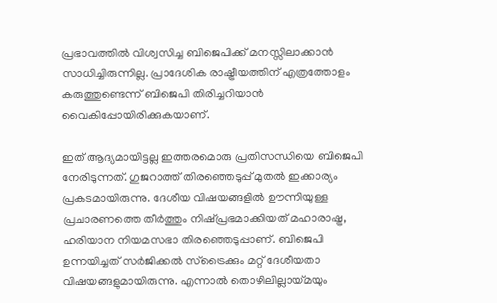പ്രഭാവത്തില്‍ വിശ്വസിച്ച ബിജെപിക്ക് മനസ്സിലാക്കാന്‍ സാധിച്ചിരുന്നില്ല. പ്രാദേശിക രാഷ്ട്രീയത്തിന് എത്രത്തോളം കരുത്തുണ്ടെന്ന് ബിജെപി തിരിച്ചറിയാന്‍ വൈകിപ്പോയിരിക്കുകയാണ്.

ഇത് ആദ്യമായിട്ടല്ല ഇത്തരമൊരു പ്രതിസന്ധിയെ ബിജെപി നേരിടുന്നത്. ഗുജറാത്ത് തിരഞ്ഞെടുപ്പ് മുതല്‍ ഇക്കാര്യം പ്രകടമായിരുന്നു. ദേശീയ വിഷയങ്ങളില്‍ ഊന്നിയുള്ള പ്രചാരണത്തെ തീര്‍ത്തും നിഷ്പ്രഭമാക്കിയത് മഹാരാഷ്ട്ര, ഹരിയാന നിയമസഭാ തിരഞ്ഞെടുപ്പാണ്. ബിജെപി ഉന്നയിച്ചത് സര്‍ജിക്കല്‍ സ്‌ട്രൈക്കും മറ്റ് ദേശീയതാ വിഷയങ്ങളുമായിരുന്നു. എന്നാല്‍ തൊഴിലില്ലായ്മയും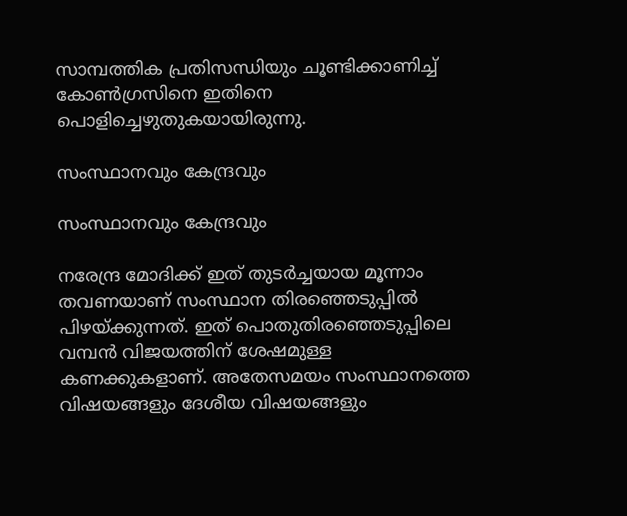സാമ്പത്തിക പ്രതിസന്ധിയും ചൂണ്ടിക്കാണിച്ച് കോണ്‍ഗ്രസിനെ ഇതിനെ പൊളിച്ചെഴുതുകയായിരുന്നു.

സംസ്ഥാനവും കേന്ദ്രവും

സംസ്ഥാനവും കേന്ദ്രവും

നരേന്ദ്ര മോദിക്ക് ഇത് തുടര്‍ച്ചയായ മൂന്നാം തവണയാണ് സംസ്ഥാന തിരഞ്ഞെടുപ്പില്‍ പിഴയ്ക്കുന്നത്. ഇത് പൊതുതിരഞ്ഞെടുപ്പിലെ വമ്പന്‍ വിജയത്തിന് ശേഷമുള്ള കണക്കുകളാണ്. അതേസമയം സംസ്ഥാനത്തെ വിഷയങ്ങളും ദേശീയ വിഷയങ്ങളും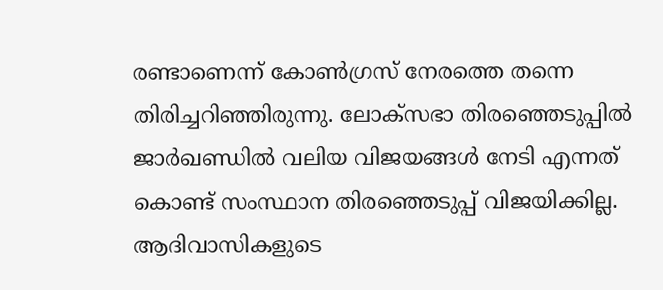രണ്ടാണെന്ന് കോണ്‍ഗ്രസ് നേരത്തെ തന്നെ തിരിച്ചറിഞ്ഞിരുന്നു. ലോക്‌സഭാ തിരഞ്ഞെടുപ്പില്‍ ജാര്‍ഖണ്ഡില്‍ വലിയ വിജയങ്ങള്‍ നേടി എന്നത് കൊണ്ട് സംസ്ഥാന തിരഞ്ഞെടുപ്പ് വിജയിക്കില്ല. ആദിവാസികളുടെ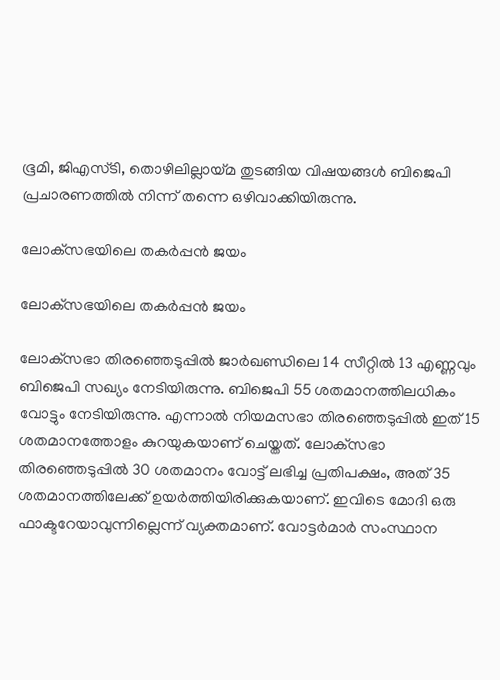ഭൂമി, ജിഎസ്ടി, തൊഴിലില്ലായ്മ തുടങ്ങിയ വിഷയങ്ങള്‍ ബിജെപി പ്രചാരണത്തില്‍ നിന്ന് തന്നെ ഒഴിവാക്കിയിരുന്നു.

ലോക്‌സഭയിലെ തകര്‍പ്പന്‍ ജയം

ലോക്‌സഭയിലെ തകര്‍പ്പന്‍ ജയം

ലോക്‌സഭാ തിരഞ്ഞെടുപ്പില്‍ ജാര്‍ഖണ്ഡിലെ 14 സീറ്റില്‍ 13 എണ്ണവും ബിജെപി സഖ്യം നേടിയിരുന്നു. ബിജെപി 55 ശതമാനത്തിലധികം വോട്ടും നേടിയിരുന്നു. എന്നാല്‍ നിയമസഭാ തിരഞ്ഞെടുപ്പില്‍ ഇത് 15 ശതമാനത്തോളം കുറയുകയാണ് ചെയ്തത്. ലോക്‌സഭാ തിരഞ്ഞെടുപ്പില്‍ 30 ശതമാനം വോട്ട് ലഭിച്ച പ്രതിപക്ഷം, അത് 35 ശതമാനത്തിലേക്ക് ഉയര്‍ത്തിയിരിക്കുകയാണ്. ഇവിടെ മോദി ഒരു ഫാക്ടറേയാവുന്നില്ലെന്ന് വ്യക്തമാണ്. വോട്ടര്‍മാര്‍ സംസ്ഥാന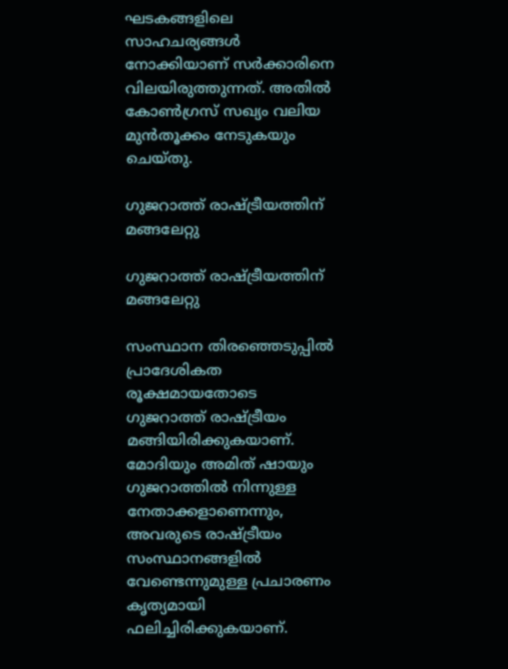ഘടകങ്ങളിലെ സാഹചര്യങ്ങള്‍ നോക്കിയാണ് സര്‍ക്കാരിനെ വിലയിരുത്തുന്നത്. അതില്‍ കോണ്‍ഗ്രസ് സഖ്യം വലിയ മുന്‍തൂക്കം നേടുകയും ചെയ്തു.

ഗുജറാത്ത് രാഷ്ട്രീയത്തിന് മങ്ങലേറ്റു

ഗുജറാത്ത് രാഷ്ട്രീയത്തിന് മങ്ങലേറ്റു

സംസ്ഥാന തിരഞ്ഞെടുപ്പില്‍ പ്രാദേശികത രൂക്ഷമായതോടെ ഗുജറാത്ത് രാഷ്ട്രീയം മങ്ങിയിരിക്കുകയാണ്. മോദിയും അമിത് ഷായും ഗുജറാത്തില്‍ നിന്നുള്ള നേതാക്കളാണെന്നും, അവരുടെ രാഷ്ട്രീയം സംസ്ഥാനങ്ങളില്‍ വേണ്ടെന്നുമുള്ള പ്രചാരണം കൃത്യമായി ഫലിച്ചിരിക്കുകയാണ്.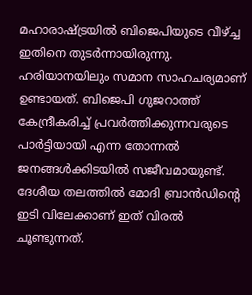മഹാരാഷ്ട്രയില്‍ ബിജെപിയുടെ വീഴ്ച്ച ഇതിനെ തുടര്‍ന്നായിരുന്നു. ഹരിയാനയിലും സമാന സാഹചര്യമാണ് ഉണ്ടായത്. ബിജെപി ഗുജറാത്ത് കേന്ദ്രീകരിച്ച് പ്രവര്‍ത്തിക്കുന്നവരുടെ പാര്‍ട്ടിയായി എന്ന തോന്നല്‍ ജനങ്ങള്‍ക്കിടയില്‍ സജീവമായുണ്ട്. ദേശീയ തലത്തില്‍ മോദി ബ്രാന്‍ഡിന്റെ ഇടി വിലേക്കാണ് ഇത് വിരല്‍ ചൂണ്ടുന്നത്.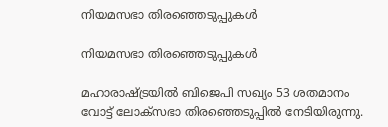നിയമസഭാ തിരഞ്ഞെടുപ്പുകള്‍

നിയമസഭാ തിരഞ്ഞെടുപ്പുകള്‍

മഹാരാഷ്ട്രയില്‍ ബിജെപി സഖ്യം 53 ശതമാനം വോട്ട് ലോക്‌സഭാ തിരഞ്ഞെടുപ്പില്‍ നേടിയിരുന്നു.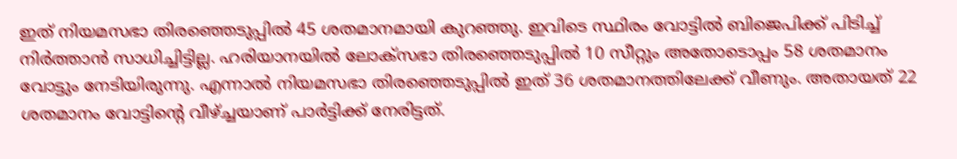ഇത് നിയമസഭാ തിരഞ്ഞെടുപ്പില്‍ 45 ശതമാനമായി കുറഞ്ഞു. ഇവിടെ സ്ഥിരം വോട്ടില്‍ ബിജെപിക്ക് പിടിച്ച് നിര്‍ത്താന്‍ സാധിച്ചിട്ടില്ല. ഹരിയാനയില്‍ ലോക്‌സഭാ തിരഞ്ഞെടുപ്പില്‍ 10 സീറ്റും അതോടൊപ്പം 58 ശതമാനം വോട്ടും നേടിയിരുന്നു. എന്നാല്‍ നിയമസഭാ തിരഞ്ഞെടുപ്പില്‍ ഇത് 36 ശതമാനത്തിലേക്ക് വീണും. അതായത് 22 ശതമാനം വോട്ടിന്റെ വീഴ്ച്ചയാണ് പാര്‍ട്ടിക്ക് നേരിട്ടത്.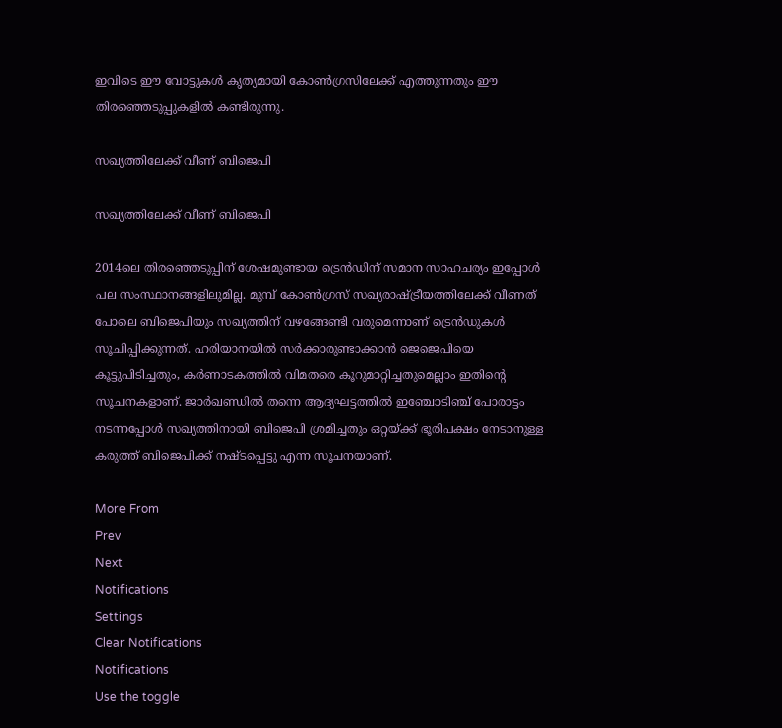ഇവിടെ ഈ വോട്ടുകള്‍ കൃത്യമായി കോണ്‍ഗ്രസിലേക്ക് എത്തുന്നതും ഈ തിരഞ്ഞെടുപ്പുകളില്‍ കണ്ടിരുന്നു.

സഖ്യത്തിലേക്ക് വീണ് ബിജെപി

സഖ്യത്തിലേക്ക് വീണ് ബിജെപി

2014ലെ തിരഞ്ഞെടുപ്പിന് ശേഷമുണ്ടായ ട്രെന്‍ഡിന് സമാന സാഹചര്യം ഇപ്പോള്‍ പല സംസ്ഥാനങ്ങളിലുമില്ല. മുമ്പ് കോണ്‍ഗ്രസ് സഖ്യരാഷ്ട്രീയത്തിലേക്ക് വീണത് പോലെ ബിജെപിയും സഖ്യത്തിന് വഴങ്ങേണ്ടി വരുമെന്നാണ് ട്രെന്‍ഡുകള്‍ സൂചിപ്പിക്കുന്നത്. ഹരിയാനയില്‍ സര്‍ക്കാരുണ്ടാക്കാന്‍ ജെജെപിയെ കൂട്ടുപിടിച്ചതും, കര്‍ണാടകത്തില്‍ വിമതരെ കൂറുമാറ്റിച്ചതുമെല്ലാം ഇതിന്റെ സൂചനകളാണ്. ജാര്‍ഖണ്ഡില്‍ തന്നെ ആദ്യഘട്ടത്തില്‍ ഇഞ്ചോടിഞ്ച് പോരാട്ടം നടന്നപ്പോള്‍ സഖ്യത്തിനായി ബിജെപി ശ്രമിച്ചതും ഒറ്റയ്ക്ക് ഭൂരിപക്ഷം നേടാനുള്ള കരുത്ത് ബിജെപിക്ക് നഷ്ടപ്പെട്ടു എന്ന സൂചനയാണ്.

More From
Prev
Next
Notifications
Settings
Clear Notifications
Notifications
Use the toggle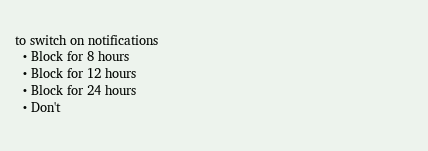to switch on notifications
  • Block for 8 hours
  • Block for 12 hours
  • Block for 24 hours
  • Don't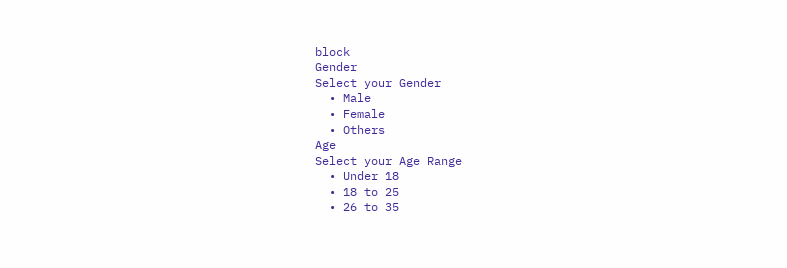block
Gender
Select your Gender
  • Male
  • Female
  • Others
Age
Select your Age Range
  • Under 18
  • 18 to 25
  • 26 to 35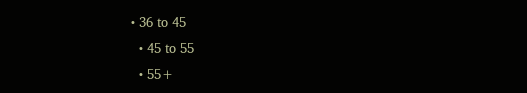• 36 to 45
  • 45 to 55
  • 55+